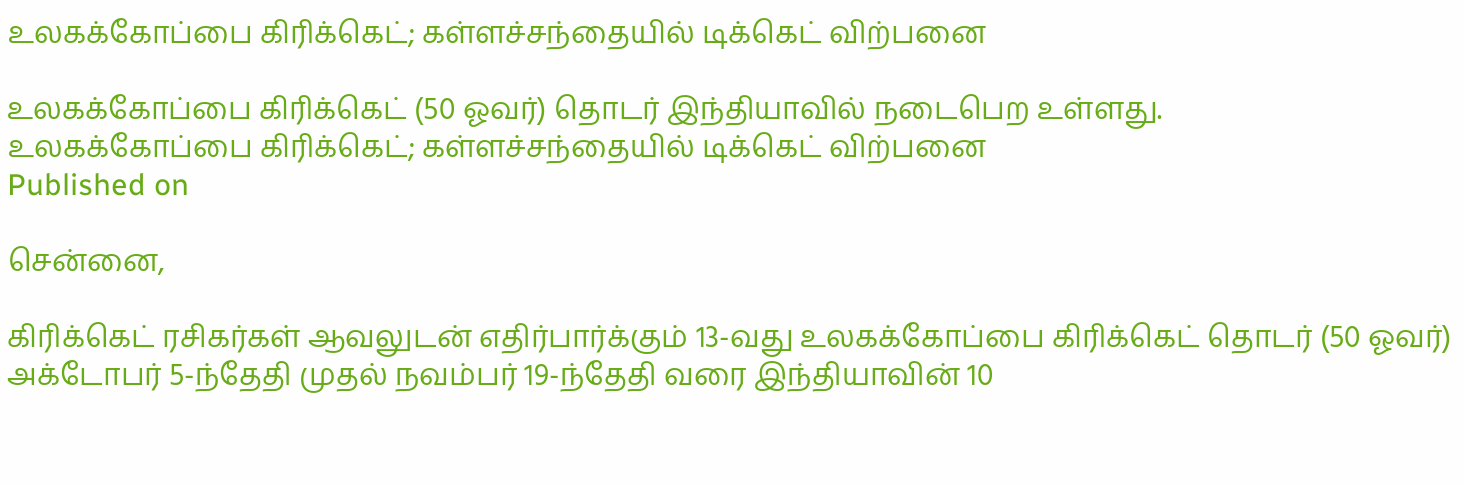உலகக்கோப்பை கிரிக்கெட்; கள்ளச்சந்தையில் டிக்கெட் விற்பனை

உலகக்கோப்பை கிரிக்கெட் (50 ஓவர்) தொடர் இந்தியாவில் நடைபெற உள்ளது.
உலகக்கோப்பை கிரிக்கெட்; கள்ளச்சந்தையில் டிக்கெட் விற்பனை
Published on

சென்னை,

கிரிக்கெட் ரசிகர்கள் ஆவலுடன் எதிர்பார்க்கும் 13-வது உலகக்கோப்பை கிரிக்கெட் தொடர் (50 ஓவர்) அக்டோபர் 5-ந்தேதி முதல் நவம்பர் 19-ந்தேதி வரை இந்தியாவின் 10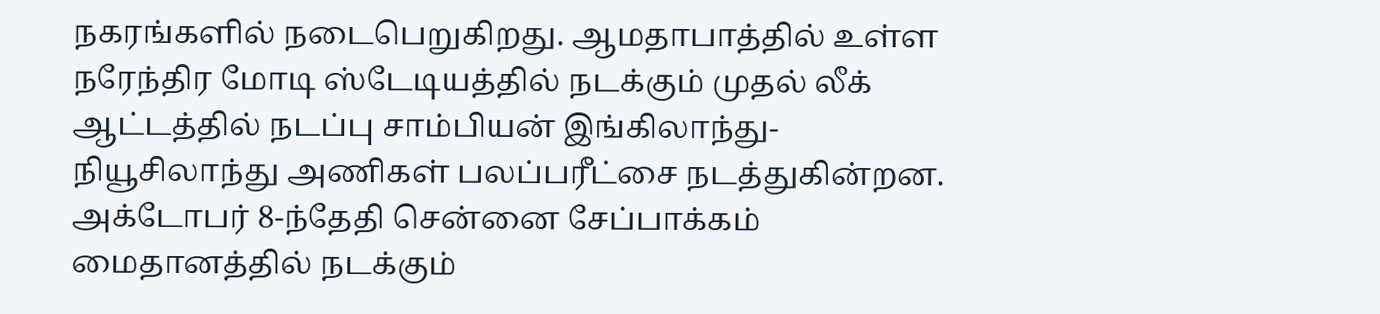நகரங்களில் நடைபெறுகிறது. ஆமதாபாத்தில் உள்ள நரேந்திர மோடி ஸ்டேடியத்தில் நடக்கும் முதல் லீக் ஆட்டத்தில் நடப்பு சாம்பியன் இங்கிலாந்து-நியூசிலாந்து அணிகள் பலப்பரீட்சை நடத்துகின்றன. அக்டோபர் 8-ந்தேதி சென்னை சேப்பாக்கம் மைதானத்தில் நடக்கும்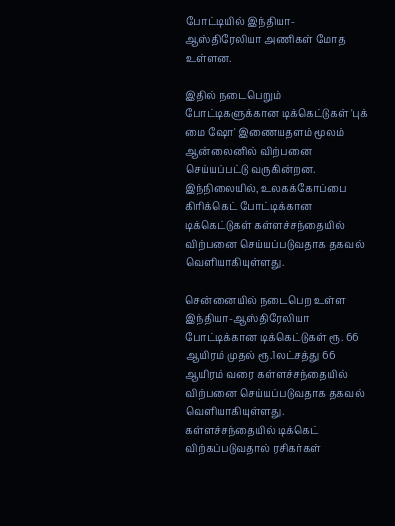போட்டியில் இந்தியா-ஆஸ்திரேலியா அணிகள் மோத உள்ளன.

இதில் நடைபெறும் போட்டிகளுக்கான டிக்கெட்டுகள் 'புக் மை ஷோ' இணையதளம் மூலம் ஆன்லைனில் விற்பனை செய்யப்பட்டு வருகின்றன. இந்நிலையில், உலகக்கோப்பை கிரிக்கெட் போட்டிக்கான டிக்கெட்டுகள் கள்ளச்சந்தையில் விற்பனை செய்யப்படுவதாக தகவல் வெளியாகியுள்ளது.

சென்னையில் நடைபெற உள்ள இந்தியா-ஆஸ்திரேலியா போட்டிக்கான டிக்கெட்டுகள் ரூ. 66 ஆயிரம் முதல் ரூ.1லட்சத்து 66 ஆயிரம் வரை கள்ளச்சந்தையில் விற்பனை செய்யப்படுவதாக தகவல் வெளியாகியுள்ளது. கள்ளச்சந்தையில் டிக்கெட் விற்கப்படுவதால் ரசிகர்கள்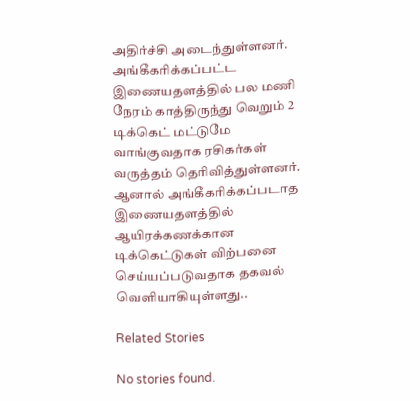அதிர்ச்சி அடைந்துள்ளனர். அங்கீகரிக்கப்பட்ட இணையதளத்தில் பல மணி நேரம் காத்திருந்து வெறும் 2 டிக்கெட் மட்டுமே வாங்குவதாக ரசிகர்கள் வருத்தம் தெரிவித்துள்ளனர். ஆனால் அங்கீகரிக்கப்படாத இணையதளத்தில் ஆயிரக்கணக்கான டிக்கெட்டுகள் விற்பனை செய்யப்படுவதாக தகவல் வெளியாகியுள்ளது..

Related Stories

No stories found.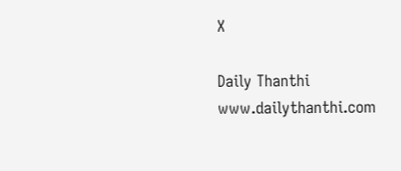X

Daily Thanthi
www.dailythanthi.com